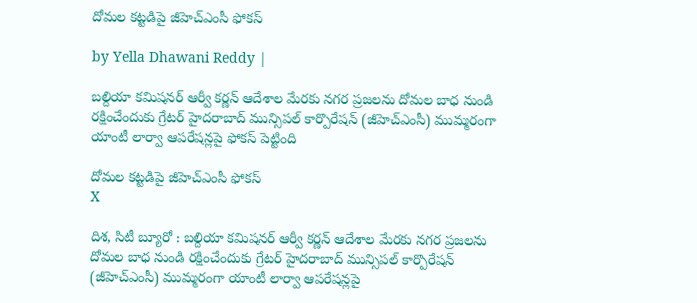దోమల కట్టడిపై జీహెచ్ఎంసీ ఫోకస్

by Yella Dhawani Reddy |

బల్దియా కమిషనర్ ఆర్వీ కర్ణన్ ఆదేశాల మేరకు నగర ప్రజలను దోమల బాధ నుండి రక్షించేందుకు గ్రేటర్ హైదరాబాద్ మున్సిపల్ కార్పొరేషన్ (జీహెచ్ఎంసీ) ముమ్మరంగా యాంటీ లార్వా ఆపరేషన్లపై ఫోకస్ పెట్టింది

దోమల కట్టడిపై జీహెచ్ఎంసీ ఫోకస్
X

దిశ, సిటీ బ్యూరో : బల్దియా కమిషనర్ ఆర్వీ కర్ణన్ ఆదేశాల మేరకు నగర ప్రజలను దోమల బాధ నుండి రక్షించేందుకు గ్రేటర్ హైదరాబాద్ మున్సిపల్ కార్పొరేషన్ (జీహెచ్ఎంసీ) ముమ్మరంగా యాంటీ లార్వా ఆపరేషన్లపై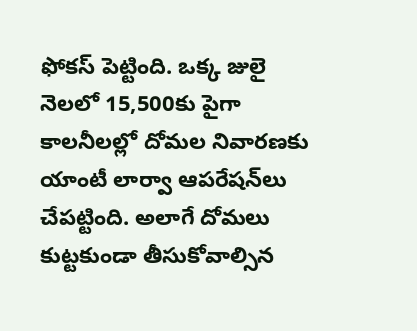ఫోకస్ పెట్టింది. ఒక్క జులై నెలలో 15,500కు పైగా కాలనీలల్లో దోమల నివారణకు యాంటీ లార్వా ఆపరేషన్‌లు చేపట్టింది. అలాగే దోమలు కుట్టకుండా తీసుకోవాల్సిన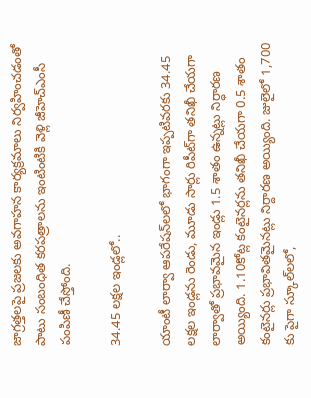జాగ్రత్తలపై ప్రజలకు అవగాహన కార్యక్రమాలు నిర్వహించడంతో పాటు సంబంధిత కరపత్రాలను ఇంటింటికి వెళ్లి జీహెచ్ఎంసీ పంపిణీ చేస్తోంది.

34.45 లక్షల ఇండ్లలో..

యాంటీ లార్వా ఆపరేషన్‌లలో భాగంగా ఇప్పటివరకు 34.45 లక్షల ఇండ్లను రెండు, మూడు సార్లు రిపీట్‌గా తనిఖీ చేయగా లార్వా‌తో ప్రభావమైన ఇండ్లు 1.5 శాతం ఉన్నట్లు నిర్ధారణ అయ్యింది. 1.10కోట్ల కంటైనర్లను తనిఖీ చేయగా 0.5 శాతం కంటైనర్లు ప్రభావితమైనట్లు నిర్దారణ అయ్యింది. జులైలో 1,700 కు పైగా స్కూల్‌లలో,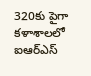320కు పైగా కళాశాలలో ఐఆర్ఎస్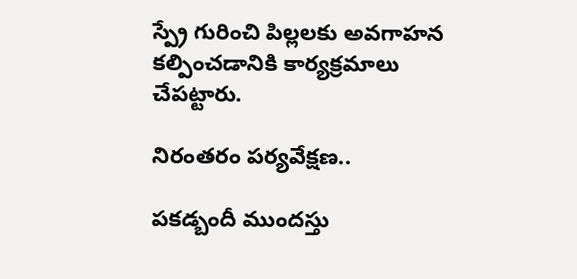స్ప్రే గురించి పిల్లలకు అవగాహన కల్పించడానికి కార్యక్రమాలు చేపట్టారు.

నిరంతరం పర్యవేక్షణ..

పకడ్బందీ ముందస్తు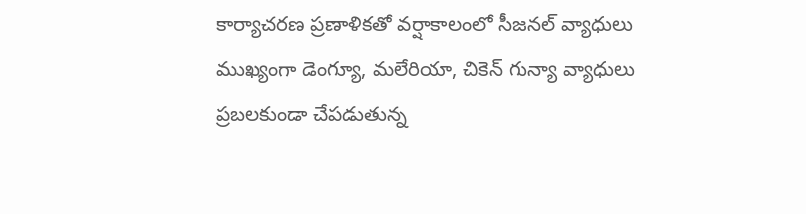కార్యాచరణ ప్రణాళికతో వర్షాకాలంలో సీజనల్ వ్యాధులు ముఖ్యంగా డెంగ్యూ, మలేరియా, చికెన్ గున్యా వ్యాధులు ప్రబలకుండా చేపడుతున్న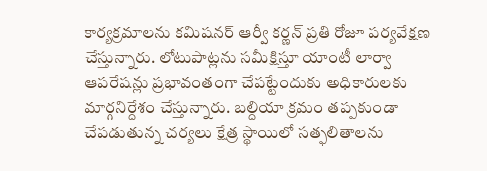కార్యక్రమాలను కమిషనర్ ఆర్వీ కర్ణన్ ప్రతి రోజూ పర్యవేక్షణ చేస్తున్నారు. లోటుపాట్లను సమీక్షిస్తూ యాంటీ లార్వా ఆపరేషన్లు ప్రభావంతంగా చేపట్టేందుకు అధికారులకు మార్గనిర్దేశం చేస్తున్నారు. బల్దియా క్రమం తప్పకుండా చేపడుతున్న చర్యలు క్షేత్ర స్థాయిలో సత్ఫలితాలను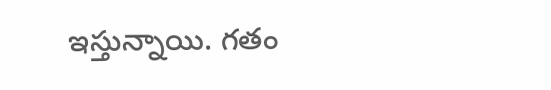ఇస్తున్నాయి. గతం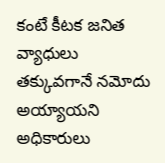కంటే కీటక జనిత వ్యాధులు తక్కువగానే నమోదు అయ్యాయని అధికారులు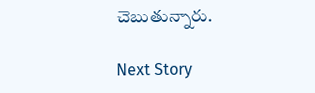చెబుతున్నారు.

Next Story